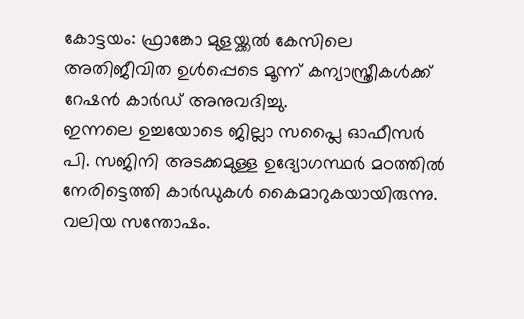കോട്ടയം: ഫ്രാങ്കോ മുളയ്ക്കൽ കേസിലെ അതിജീവിത ഉൾപ്പെടെ മൂന്ന് കന്യാസ്ത്രീകൾക്ക് റേഷൻ കാർഡ് അനുവദിച്ചു.
ഇന്നലെ ഉച്ചയോടെ ജില്ലാ സപ്ലൈ ഓഫീസർ പി. സജിനി അടക്കമുള്ള ഉദ്യോഗസ്ഥർ മഠത്തിൽ നേരിട്ടെത്തി കാർഡുകൾ കൈമാറുകയായിരുന്നു.
വലിയ സന്തോഷം.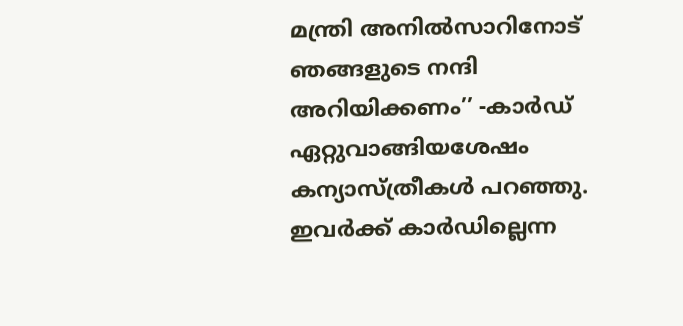മന്ത്രി അനിൽസാറിനോട് ഞങ്ങളുടെ നന്ദി അറിയിക്കണം’’ -കാർഡ് ഏറ്റുവാങ്ങിയശേഷം കന്യാസ്ത്രീകൾ പറഞ്ഞു. ഇവർക്ക് കാർഡില്ലെന്ന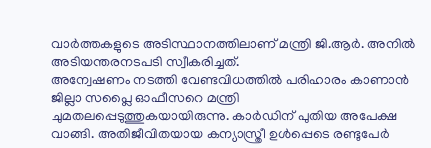വാർത്തകളുടെ അടിസ്ഥാനത്തിലാണ് മന്ത്രി ജി.ആർ. അനിൽ അടിയന്തരനടപടി സ്വീകരിച്ചത്.
അന്വേഷണം നടത്തി വേണ്ടവിധത്തിൽ പരിഹാരം കാണാൻ ജില്ലാ സപ്ലൈ ഓഫീസറെ മന്ത്രി ചുമതലപ്പെടുത്തുകയായിരുന്നു. കാർഡിന് പുതിയ അപേക്ഷ വാങ്ങി. അതിജീവിതയായ കന്യാസ്ത്രീ ഉൾപ്പെടെ രണ്ടുപേർ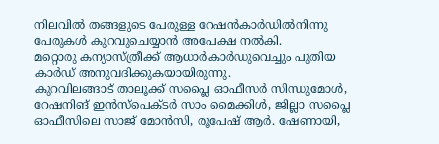നിലവിൽ തങ്ങളുടെ പേരുള്ള റേഷൻകാർഡിൽനിന്നു പേരുകൾ കുറവുചെയ്യാൻ അപേക്ഷ നൽകി.
മറ്റൊരു കന്യാസ്ത്രീക്ക് ആധാർകാർഡുവെച്ചും പുതിയ കാർഡ് അനുവദിക്കുകയായിരുന്നു.
കുറവിലങ്ങാട് താലൂക്ക് സപ്ലൈ ഓഫീസർ സിന്ധുമോൾ, റേഷനിങ് ഇൻസ്പെക്ടർ സാം മൈക്കിൾ, ജില്ലാ സപ്ലൈ ഓഫീസിലെ സാജ് മോൻസി, രൂപേഷ് ആർ. ഷേണായി,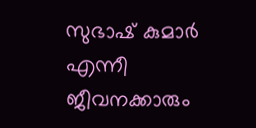സുഭാഷ് കുമാർ എന്നീ ജീവനക്കാരും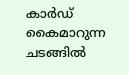കാർഡ് കൈമാറുന്ന ചടങ്ങിൽ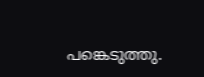പങ്കെടുത്തു.